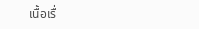เนื้อเรื่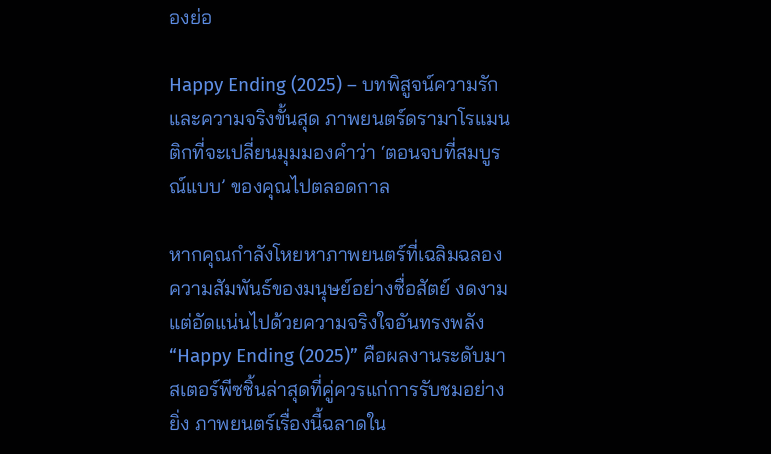องย่อ

Happy Ending (2025) – บทพิสูจน์ความรักและความจริงขั้นสุด ภาพยนตร์ดรามาโรแมนติกที่จะเปลี่ยนมุมมองคำว่า ‘ตอนจบที่สมบูรณ์แบบ’ ของคุณไปตลอดกาล

หากคุณกำลังโหยหาภาพยนตร์ที่เฉลิมฉลองความสัมพันธ์ของมนุษย์อย่างซื่อสัตย์ งดงาม แต่อัดแน่นไปด้วยความจริงใจอันทรงพลัง “Happy Ending (2025)” คือผลงานระดับมาสเตอร์พีซชิ้นล่าสุดที่คู่ควรแก่การรับชมอย่างยิ่ง ภาพยนตร์เรื่องนี้ฉลาดใน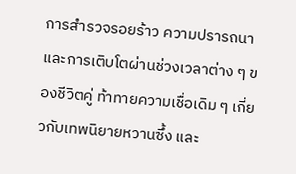การสำรวจรอยร้าว ความปรารถนา และการเติบโตผ่านช่วงเวลาต่าง ๆ ของชีวิตคู่ ท้าทายความเชื่อเดิม ๆ เกี่ยวกับเทพนิยายหวานซึ้ง และ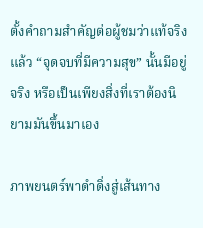ตั้งคำถามสำคัญต่อผู้ชมว่าแท้จริงแล้ว “จุดจบที่มีความสุข” นั้นมีอยู่จริง หรือเป็นเพียงสิ่งที่เราต้องนิยามมันขึ้นมาเอง

ภาพยนตร์พาดำดิ่งสู่เส้นทาง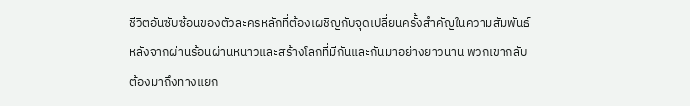ชีวิตอันซับซ้อนของตัวละครหลักที่ต้องเผชิญกับจุดเปลี่ยนครั้งสำคัญในความสัมพันธ์ หลังจากผ่านร้อนผ่านหนาวและสร้างโลกที่มีกันและกันมาอย่างยาวนาน พวกเขากลับต้องมาถึงทางแยก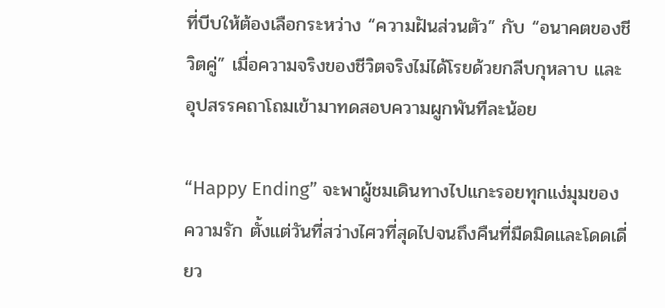ที่บีบให้ต้องเลือกระหว่าง “ความฝันส่วนตัว” กับ “อนาคตของชีวิตคู่” เมื่อความจริงของชีวิตจริงไม่ได้โรยด้วยกลีบกุหลาบ และอุปสรรคถาโถมเข้ามาทดสอบความผูกพันทีละน้อย

“Happy Ending” จะพาผู้ชมเดินทางไปแกะรอยทุกแง่มุมของความรัก ตั้งแต่วันที่สว่างไศวที่สุดไปจนถึงคืนที่มืดมิดและโดดเดี่ยว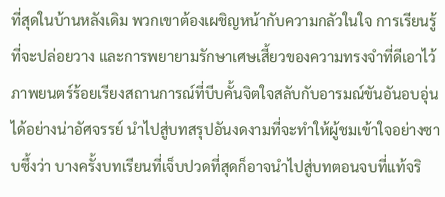ที่สุดในบ้านหลังเดิม พวกเขาต้องเผชิญหน้ากับความกลัวในใจ การเรียนรู้ที่จะปล่อยวาง และการพยายามรักษาเศษเสี้ยวของความทรงจำที่ดีเอาไว้ ภาพยนตร์ร้อยเรียงสถานการณ์ที่บีบคั้นจิตใจสลับกับอารมณ์ขันอันอบอุ่นได้อย่างน่าอัศจรรย์ นำไปสู่บทสรุปอันงดงามที่จะทำให้ผู้ชมเข้าใจอย่างซาบซึ้งว่า บางครั้งบทเรียนที่เจ็บปวดที่สุดก็อาจนำไปสู่บทตอนจบที่แท้จริ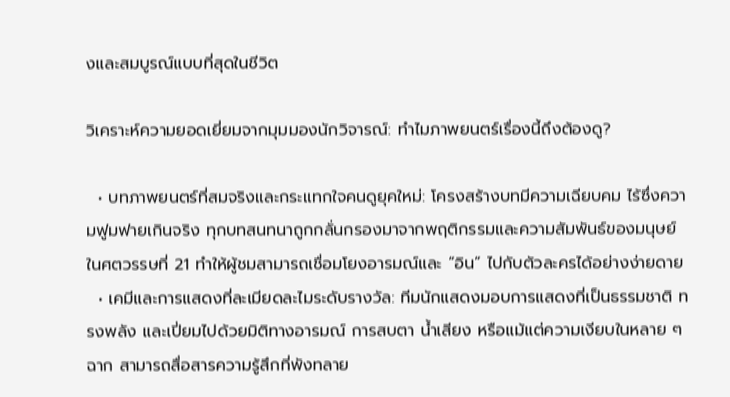งและสมบูรณ์แบบที่สุดในชีวิต

วิเคราะห์ความยอดเยี่ยมจากมุมมองนักวิจารณ์: ทำไมภาพยนตร์เรื่องนี้ถึงต้องดู?

  • บทภาพยนตร์ที่สมจริงและกระแทกใจคนดูยุคใหม่: โครงสร้างบทมีความเฉียบคม ไร้ซึ่งความฟูมฟายเกินจริง ทุกบทสนทนาถูกกลั่นกรองมาจากพฤติกรรมและความสัมพันธ์ของมนุษย์ในศตวรรษที่ 21 ทำให้ผู้ชมสามารถเชื่อมโยงอารมณ์และ “อิน” ไปกับตัวละครได้อย่างง่ายดาย
  • เคมีและการแสดงที่ละเมียดละไมระดับรางวัล: ทีมนักแสดงมอบการแสดงที่เป็นธรรมชาติ ทรงพลัง และเปี่ยมไปด้วยมิติทางอารมณ์ การสบตา น้ำเสียง หรือแม้แต่ความเงียบในหลาย ๆ ฉาก สามารถสื่อสารความรู้สึกที่พังทลาย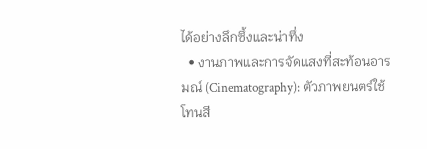ได้อย่างลึกซึ้งและน่าทึ่ง
  • งานภาพและการจัดแสงที่สะท้อนอารมณ์ (Cinematography): ตัวภาพยนตร์ใช้โทนสี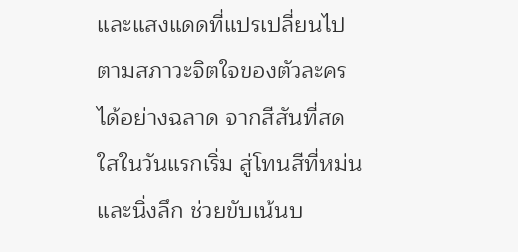และแสงแดดที่แปรเปลี่ยนไปตามสภาวะจิตใจของตัวละครได้อย่างฉลาด จากสีสันที่สดใสในวันแรกเริ่ม สู่โทนสีที่หม่นและนิ่งลึก ช่วยขับเน้นบ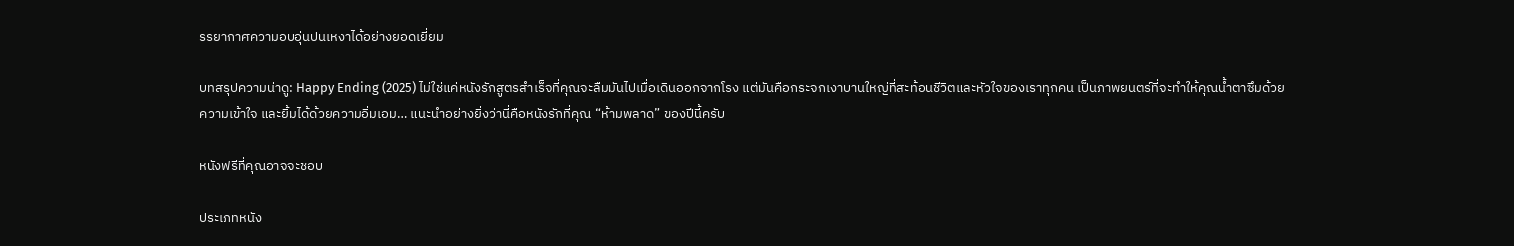รรยากาศความอบอุ่นปนเหงาได้อย่างยอดเยี่ยม

บทสรุปความน่าดู: Happy Ending (2025) ไม่ใช่แค่หนังรักสูตรสำเร็จที่คุณจะลืมมันไปเมื่อเดินออกจากโรง แต่มันคือกระจกเงาบานใหญ่ที่สะท้อนชีวิตและหัวใจของเราทุกคน เป็นภาพยนตร์ที่จะทำให้คุณน้ำตาซึมด้วยความเข้าใจ และยิ้มได้ด้วยความอิ่มเอม… แนะนำอย่างยิ่งว่านี่คือหนังรักที่คุณ “ห้ามพลาด” ของปีนี้ครับ

หนังฟรีที่คุณอาจจะชอบ

ประเภทหนัง